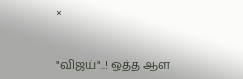×


"விஜய்"..! ஒத்த ஆள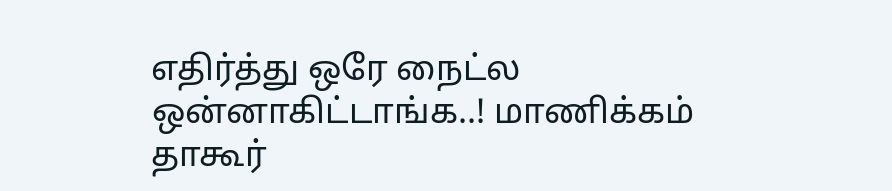எதிர்த்து ஒரே நைட்ல ஒன்னாகிட்டாங்க..! மாணிக்கம் தாகூர்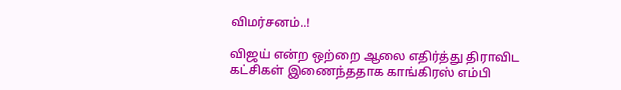விமர்சனம்..!

விஜய் என்ற ஒற்றை ஆலை எதிர்த்து திராவிட கட்சிகள் இணைந்ததாக காங்கிரஸ் எம்பி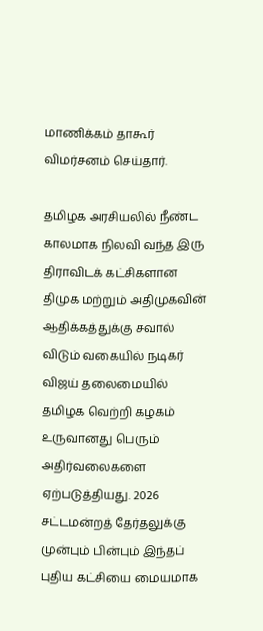மாணிக்கம் தாகூர் விமர்சனம் செய்தார்.

தமிழக அரசியலில் நீண்ட காலமாக நிலவி வந்த இரு திராவிடக் கட்சிகளான திமுக மற்றும் அதிமுகவின் ஆதிக்கத்துக்கு சவால் விடும் வகையில் நடிகர் விஜய் தலைமையில் தமிழக வெற்றி கழகம் உருவானது பெரும் அதிர்வலைகளை ஏற்படுத்தியது. 2026 சட்டமன்றத் தேர்தலுக்கு முன்பும் பின்பும் இந்தப் புதிய கட்சியை மையமாக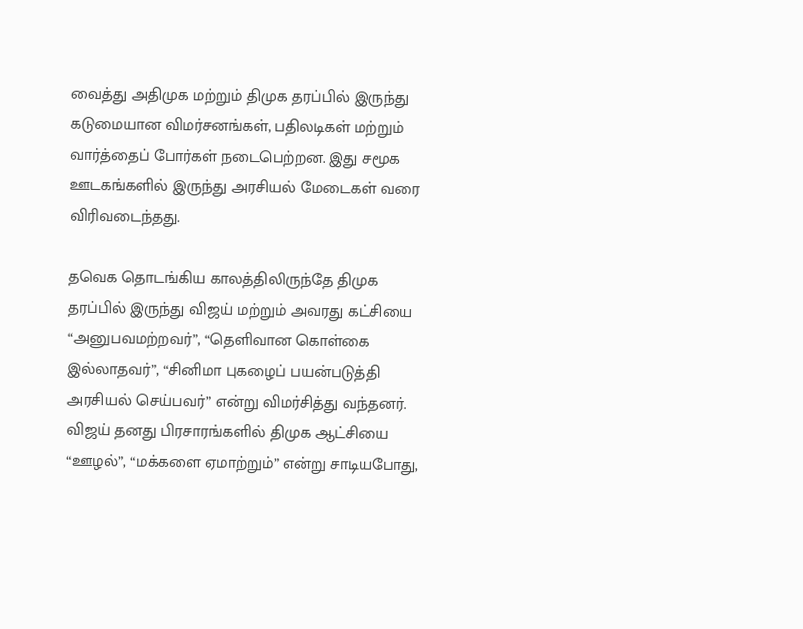வைத்து அதிமுக மற்றும் திமுக தரப்பில் இருந்து கடுமையான விமர்சனங்கள், பதிலடிகள் மற்றும் வார்த்தைப் போர்கள் நடைபெற்றன. இது சமூக ஊடகங்களில் இருந்து அரசியல் மேடைகள் வரை விரிவடைந்தது.

தவெக தொடங்கிய காலத்திலிருந்தே திமுக தரப்பில் இருந்து விஜய் மற்றும் அவரது கட்சியை “அனுபவமற்றவர்”, “தெளிவான கொள்கை இல்லாதவர்”, “சினிமா புகழைப் பயன்படுத்தி அரசியல் செய்பவர்” என்று விமர்சித்து வந்தனர். விஜய் தனது பிரசாரங்களில் திமுக ஆட்சியை “ஊழல்”, “மக்களை ஏமாற்றும்” என்று சாடியபோது,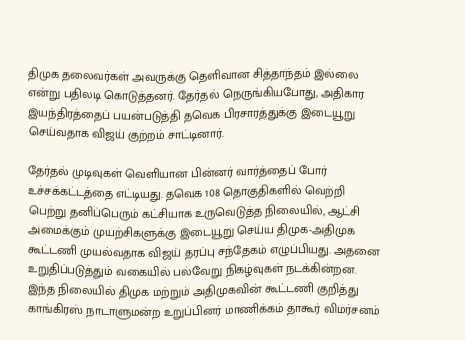திமுக தலைவர்கள் அவருக்கு தெளிவான சித்தாந்தம் இல்லை என்று பதிலடி கொடுத்தனர். தேர்தல் நெருங்கியபோது, அதிகார இயந்திரத்தைப் பயன்படுத்தி தவெக பிரசாரத்துக்கு இடையூறு செய்வதாக விஜய் குற்றம் சாட்டினார்.

தேர்தல் முடிவுகள் வெளியான பின்னர் வார்த்தைப் போர் உச்சக்கட்டத்தை எட்டியது. தவெக 108 தொகுதிகளில் வெற்றி பெற்று தனிப்பெரும் கட்சியாக உருவெடுத்த நிலையில், ஆட்சி அமைக்கும் முயற்சிகளுக்கு இடையூறு செய்ய திமுக-அதிமுக கூட்டணி முயல்வதாக விஜய் தரப்பு சந்தேகம் எழுப்பியது. அதனை உறுதிப்படுத்தும் வகையில் பல்வேறு நிகழ்வுகள் நடக்கின்றன. இந்த நிலையில் திமுக மற்றும் அதிமுகவின் கூட்டணி குறித்து காங்கிரஸ் நாடாளுமன்ற உறுப்பினர் மாணிக்கம் தாகூர் விமர்சனம்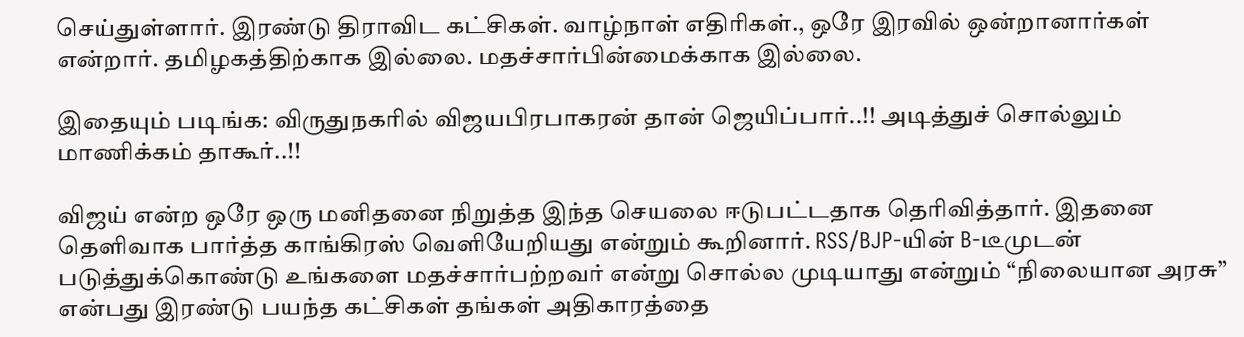செய்துள்ளார். இரண்டு திராவிட கட்சிகள். வாழ்நாள் எதிரிகள்., ஒரே இரவில் ஒன்றானார்கள் என்றார். தமிழகத்திற்காக இல்லை. மதச்சார்பின்மைக்காக இல்லை.

இதையும் படிங்க: விருதுநகரில் விஜயபிரபாகரன் தான் ஜெயிப்பார்..!! அடித்துச் சொல்லும் மாணிக்கம் தாகூர்..!!

விஜய் என்ற ஒரே ஒரு மனிதனை நிறுத்த இந்த செயலை ஈடுபட்டதாக தெரிவித்தார். இதனை தெளிவாக பார்த்த காங்கிரஸ் வெளியேறியது என்றும் கூறினார். RSS/BJP-யின் B-டீமுடன் படுத்துக்கொண்டு உங்களை மதச்சார்பற்றவர் என்று சொல்ல முடியாது என்றும் “நிலையான அரசு” என்பது இரண்டு பயந்த கட்சிகள் தங்கள் அதிகாரத்தை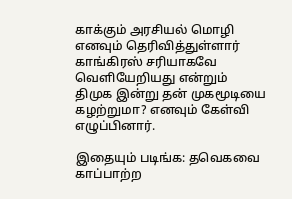காக்கும் அரசியல் மொழி எனவும் தெரிவித்துள்ளார் காங்கிரஸ் சரியாகவே வெளியேறியது என்றும் திமுக இன்று தன் முகமூடியை கழற்றுமா? எனவும் கேள்வி எழுப்பினார்.

இதையும் படிங்க: தவெகவை காப்பாற்ற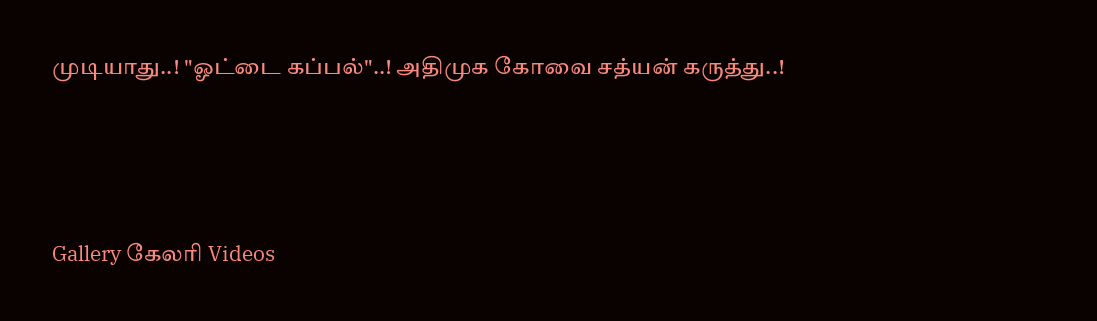முடியாது..! "ஓட்டை கப்பல்"..! அதிமுக கோவை சத்யன் கருத்து..!




Gallery கேலரி Videos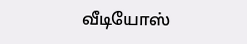வீடியோஸ்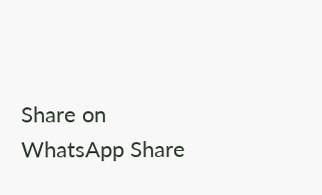Share on WhatsApp Share